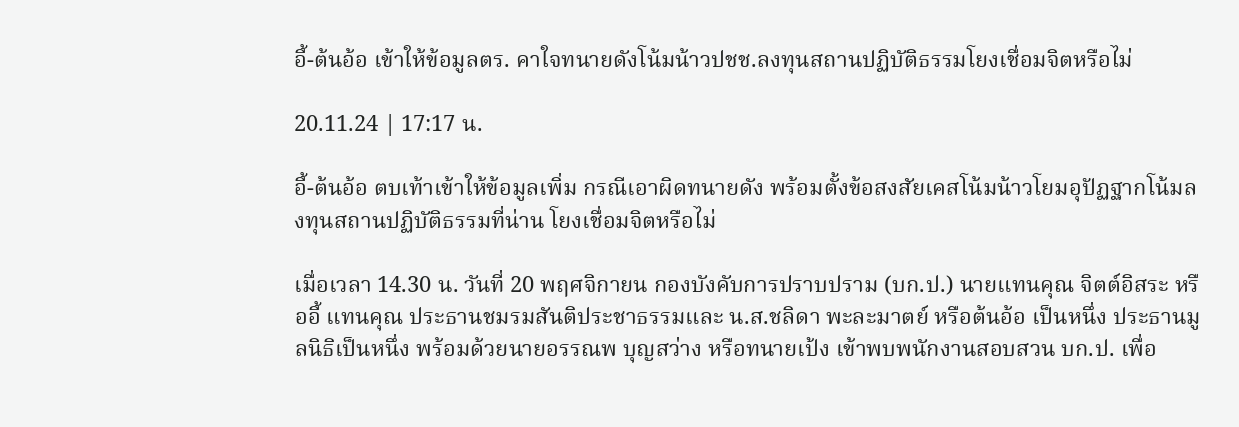อี้-ต้นอ้อ เข้าให้ข้อมูลตร. คาใจทนายดังโน้มน้าวปชช.ลงทุนสถานปฏิบัติธรรมโยงเชื่อมจิตหรือไม่

20.11.24 | 17:17 น.

อี้-ต้นอ้อ ตบเท้าเข้าให้ข้อมูลเพิ่ม กรณีเอาผิดทนายดัง พร้อมตั้งข้อสงสัยเคสโน้มน้าวโยมอุปัฏฐากโน้มลงทุนสถานปฏิบัติธรรมที่น่าน โยงเชื่อมจิตหรือไม่

เมื่อเวลา 14.30 น. วันที่ 20 พฤศจิกายน กองบังคับการปราบปราม (บก.ป.) นายแทนคุณ จิตต์อิสระ หรืออี้ แทนคุณ ประธานชมรมสันติประชาธรรมและ น.ส.ชลิดา พะละมาตย์ หรือต้นอ้อ เป็นหนึ่ง ประธานมูลนิธิเป็นหนึ่ง พร้อมด้วยนายอรรณพ บุญสว่าง หรือทนายเป้ง เข้าพบพนักงานสอบสวน บก.ป. เพื่อ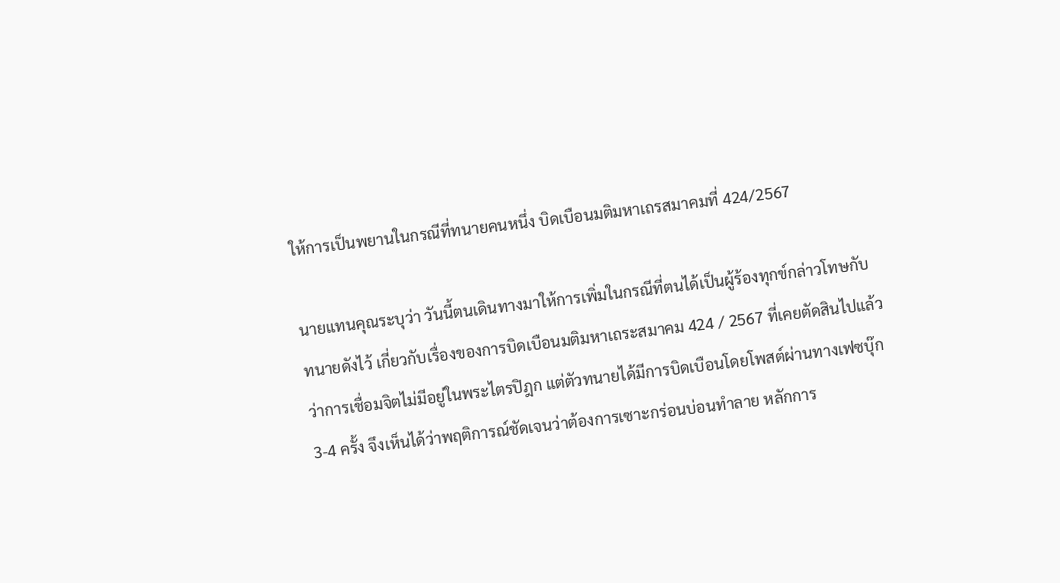ให้การเป็นพยานในกรณีที่ทนายคนหนึ่ง บิดเบือนมติมหาเถรสมาคมที่ 424/2567

นายแทนคุณระบุว่า วันนี้ตนเดินทางมาให้การเพิ่มในกรณีที่ตนได้เป็นผู้ร้องทุกข์กล่าวโทษกับทนายดังไว้ เกี่ยวกับเรื่องของการบิดเบือนมติมหาเถระสมาคม 424 / 2567 ที่เคยตัดสินไปแล้วว่าการเชื่อมจิตไม่มีอยู่ในพระไตรปิฎก แต่ตัวทนายได้มีการบิดเบือนโดยโพสต์ผ่านทางเฟซบุ๊ก 3-4 ครั้ง จึงเห็นได้ว่าพฤติการณ์ชัดเจนว่าต้องการเซาะกร่อนบ่อนทำลาย หลักการ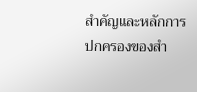สำคัญและหลักการปกครองของสำ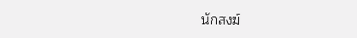นักสงฆ์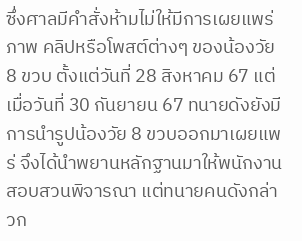ซึ่งศาลมีคำสั่งห้ามไม่ให้มีการเผยแพร่ภาพ คลิปหรือโพสต์ต่างๆ ของน้องวัย 8 ขวบ ตั้งแต่วันที่ 28 สิงหาคม 67 แต่เมื่อวันที่ 30 กันยายน 67 ทนายดังยังมีการนำรูปน้องวัย 8 ขวบออกมาเผยแพร่ จึงได้นำพยานหลักฐานมาให้พนักงานสอบสวนพิจารณา แต่ทนายคนดังกล่าวก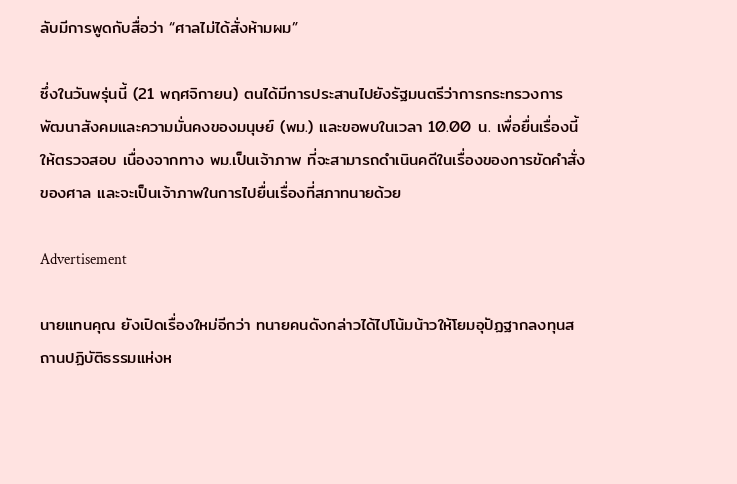ลับมีการพูดกับสื่อว่า “ศาลไม่ได้สั่งห้ามผม”

ซึ่งในวันพรุ่นนี้ (21 พฤศจิกายน) ตนได้มีการประสานไปยังรัฐมนตรีว่าการกระทรวงการพัฒนาสังคมและความมั่นคงของมนุษย์ (พม.) และขอพบในเวลา 10.00 น. เพื่อยื่นเรื่องนี้ให้ตรวจสอบ เนื่องจากทาง พม.เป็นเจ้าภาพ ที่จะสามารถดำเนินคดีในเรื่องของการขัดคำสั่งของศาล และจะเป็นเจ้าภาพในการไปยื่นเรื่องที่สภาทนายด้วย

Advertisement

นายแทนคุณ ยังเปิดเรื่องใหม่อีกว่า ทนายคนดังกล่าวได้ไปโน้มน้าวให้โยมอุปัฏฐากลงทุนสถานปฏิบัติธรรมแห่งห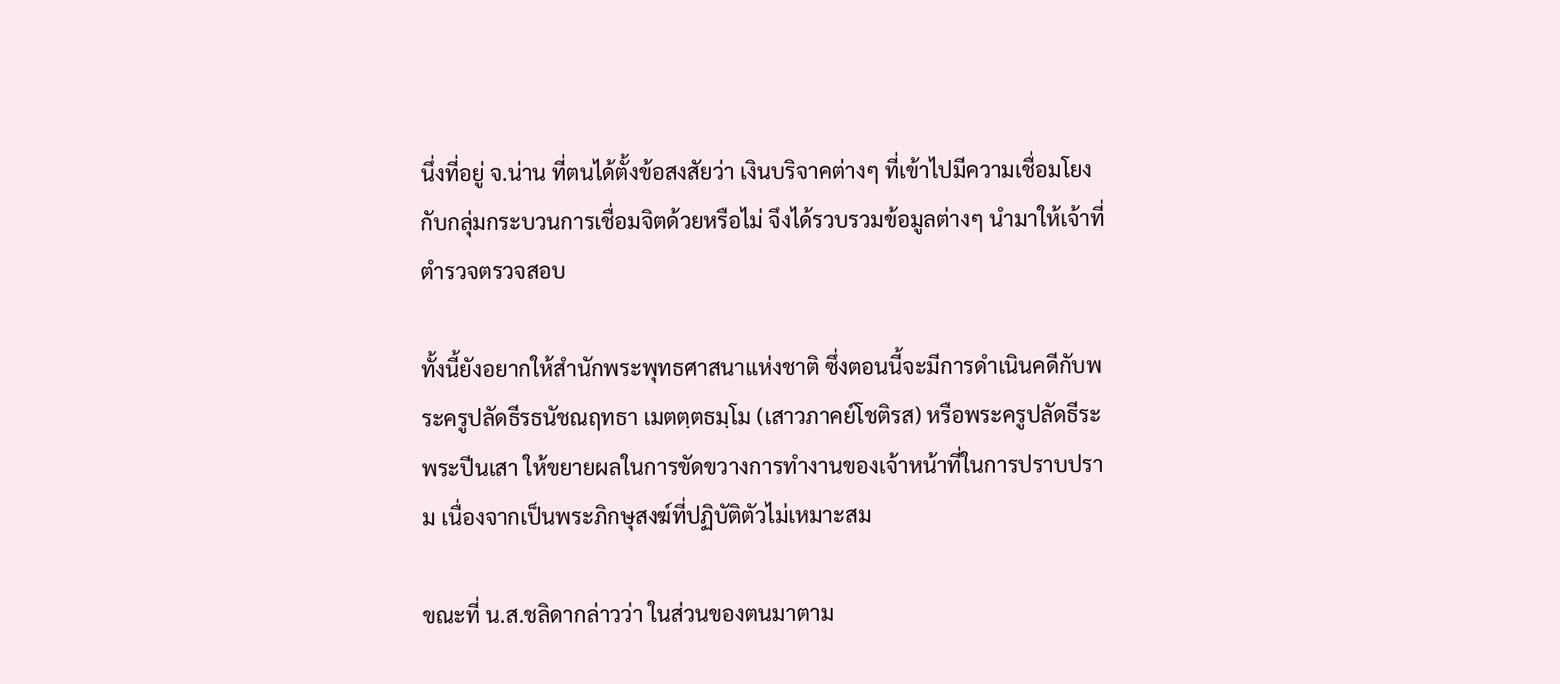นึ่งที่อยู่ จ.น่าน ที่ตนได้ตั้งข้อสงสัยว่า เงินบริจาคต่างๆ ที่เข้าไปมีความเชื่อมโยงกับกลุ่มกระบวนการเชื่อมจิตด้วยหรือไม่ จึงได้รวบรวมข้อมูลต่างๆ นำมาให้เจ้าที่ตำรวจตรวจสอบ

ทั้งนี้ยังอยากให้สำนักพระพุทธศาสนาแห่งชาติ ซึ่งตอนนี้จะมีการดำเนินคดีกับพระครูปลัดธีรธนัชณฤทธา เมตตฺตธมฺโม (เสาวภาคย์โชติรส) หรือพระครูปลัดธีระ พระปีนเสา ให้ขยายผลในการขัดขวางการทำงานของเจ้าหน้าที่ในการปราบปราม เนื่องจากเป็นพระภิกษุสงฆ์ที่ปฏิบัติตัวไม่เหมาะสม

ขณะที่ น.ส.ชลิดากล่าวว่า ในส่วนของตนมาตาม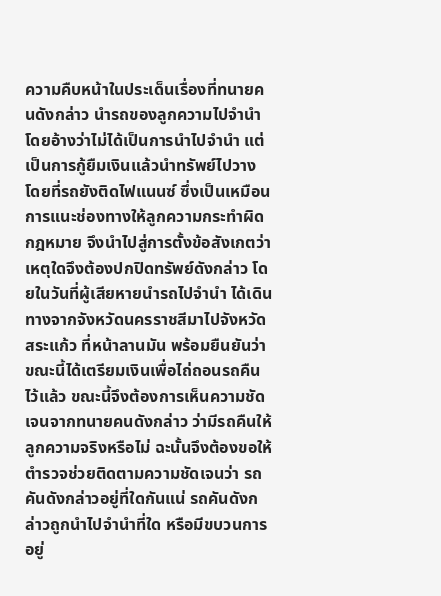ความคืบหน้าในประเด็นเรื่องที่ทนายคนดังกล่าว นำรถของลูกความไปจำนำ โดยอ้างว่าไม่ได้เป็นการนำไปจำนำ แต่เป็นการกู้ยืมเงินแล้วนำทรัพย์ไปวาง โดยที่รถยังติดไฟแนนซ์ ซึ่งเป็นเหมือนการแนะช่องทางให้ลูกความกระทำผิดกฎหมาย จึงนำไปสู่การตั้งข้อสังเกตว่า เหตุใดจึงต้องปกปิดทรัพย์ดังกล่าว โดยในวันที่ผู้เสียหายนำรถไปจำนำ ได้เดินทางจากจังหวัดนครราชสีมาไปจังหวัดสระแก้ว ที่หน้าลานมัน พร้อมยืนยันว่าขณะนี้ได้เตรียมเงินเพื่อไถ่ถอนรถคืนไว้แล้ว ขณะนี้จึงต้องการเห็นความชัดเจนจากทนายคนดังกล่าว ว่ามีรถคืนให้ลูกความจริงหรือไม่ ฉะนั้นจึงต้องขอให้ตำรวจช่วยติดตามความชัดเจนว่า รถคันดังกล่าวอยู่ที่ใดกันแน่ รถคันดังกล่าวถูกนำไปจำนำที่ใด หรือมีขบวนการอยู่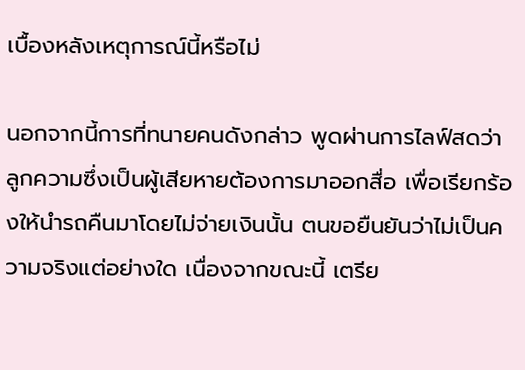เบื้องหลังเหตุการณ์นี้หรือไม่

นอกจากนี้การที่ทนายคนดังกล่าว พูดผ่านการไลฟ์สดว่า ลูกความซึ่งเป็นผู้เสียหายต้องการมาออกสื่อ เพื่อเรียกร้องให้นำรถคืนมาโดยไม่จ่ายเงินนั้น ตนขอยืนยันว่าไม่เป็นความจริงแต่อย่างใด เนื่องจากขณะนี้ เตรีย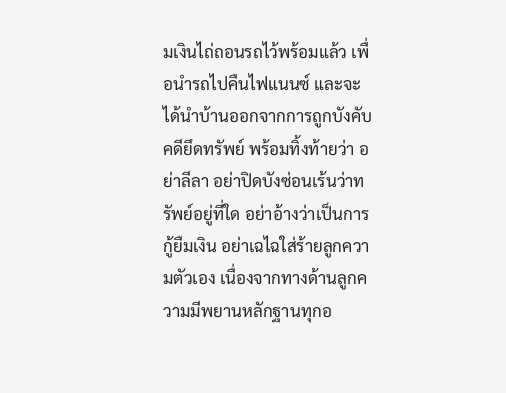มเงินไถ่ถอนรถไว้พร้อมแล้ว เพื่อนำรถไปคืนไฟแนนซ์ และจะได้นำบ้านออกจากการถูกบังคับคดียึดทรัพย์ พร้อมทิ้งท้ายว่า อย่าลีลา อย่าปิดบังซ่อนเร้นว่าทรัพย์อยู่ที่ใด อย่าอ้างว่าเป็นการกู้ยืมเงิน อย่าเฉไฉใส่ร้ายลูกความตัวเอง เนื่องจากทางด้านลูกความมีพยานหลักฐานทุกอ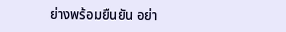ย่างพร้อมยืนยัน อย่า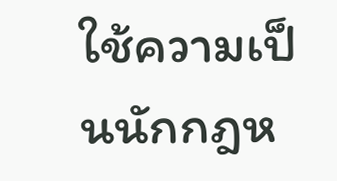ใช้ความเป็นนักกฎห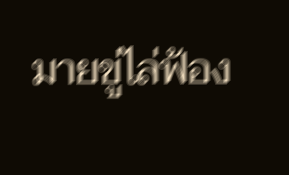มายขู่ไล่ฟ้อง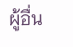ผู้อื่น